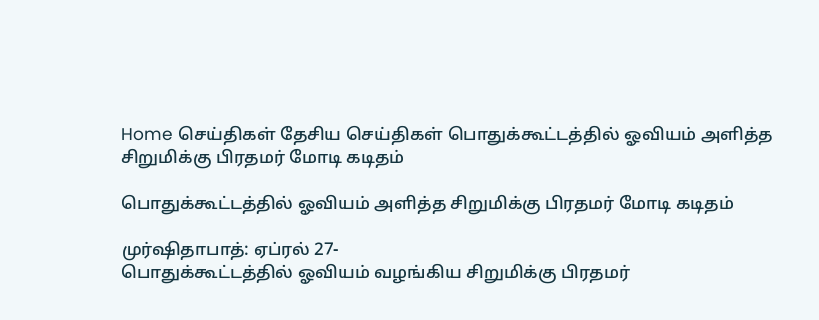Home செய்திகள் தேசிய செய்திகள் பொதுக்கூட்டத்தில் ஓவியம் அளித்த சிறுமிக்கு பிரதமர் மோடி கடிதம்

பொதுக்கூட்டத்தில் ஓவியம் அளித்த சிறுமிக்கு பிரதமர் மோடி கடிதம்

முர்ஷிதாபாத்: ஏப்ரல் 27-
பொதுக்கூட்டத்தில் ஓவியம் வழங்கிய சிறுமிக்கு பிரதமர்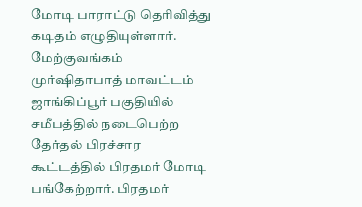மோடி பாராட்டு தெரிவித்து கடிதம் எழுதியுள்ளார்.
மேற்குவங்கம் முர்ஷிதாபாத் மாவட்டம் ஜாங்கிப்பூர் பகுதியில் சமீபத்தில் நடைபெற்ற தேர்தல் பிரச்சார கூட்டத்தில் பிரதமர் மோடி பங்கேற்றார். பிரதமர்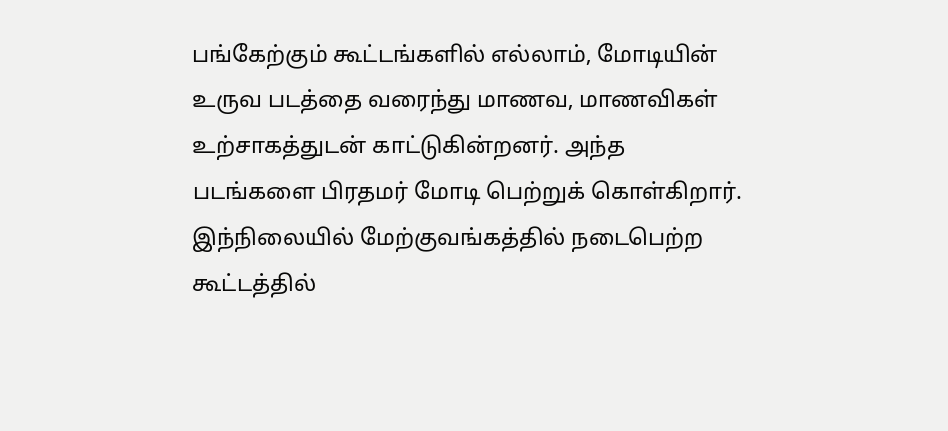பங்கேற்கும் கூட்டங்களில் எல்லாம், மோடியின் உருவ படத்தை வரைந்து மாணவ, மாணவிகள் உற்சாகத்துடன் காட்டுகின்றனர். அந்த படங்களை பிரதமர் மோடி பெற்றுக் கொள்கிறார்.
இந்நிலையில் மேற்குவங்கத்தில் நடைபெற்ற கூட்டத்தில்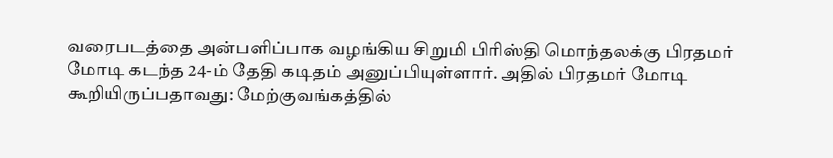வரைபடத்தை அன்பளிப்பாக வழங்கிய சிறுமி பிரிஸ்தி மொந்தலக்கு பிரதமர் மோடி கடந்த 24-ம் தேதி கடிதம் அனுப்பியுள்ளார். அதில் பிரதமர் மோடி கூறியிருப்பதாவது: மேற்குவங்கத்தில்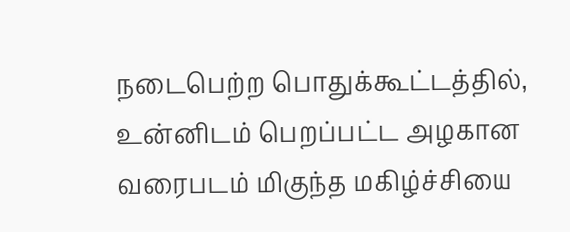நடைபெற்ற பொதுக்கூட்டத்தில், உன்னிடம் பெறப்பட்ட அழகான வரைபடம் மிகுந்த மகிழ்ச்சியை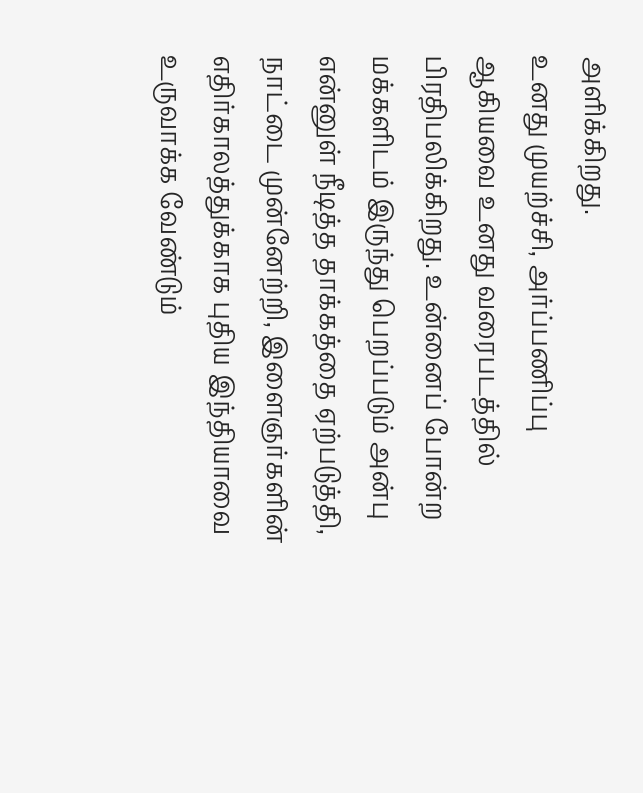அளிக்கிறது.
உனது முயற்ச்சி, அர்ப்பணிப்பு ஆகியவை உனது வரைபடத்தில் பிரதிபலிக்கிறது. உன்னைப் போன்ற மக்களிடம் இருந்து பெறப்படும் அன்பு என்னுள் நீடித்த தாக்கத்தை ஏற்படுத்தி, நாட்டை முன்னேற்றி, இளைஞர்களின் எதிர்காலத்துக்காக புதிய இந்தியாவை உருவாக்க வேண்டும்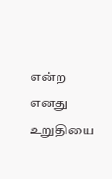என்ற எனது உறுதியை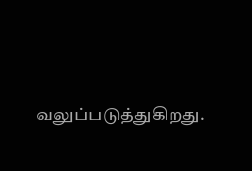வலுப்படுத்துகிறது.